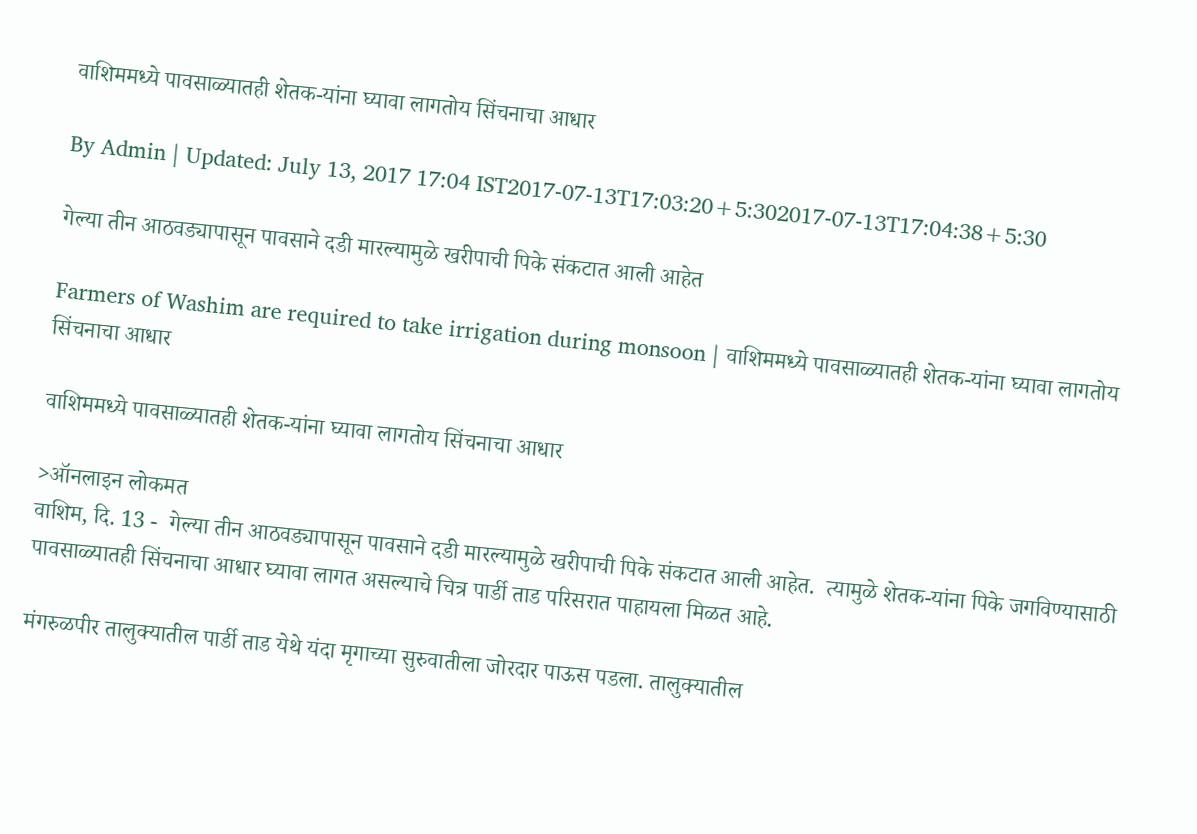वाशिममध्ये पावसाळ्यातही शेतक-यांना घ्यावा लागतोय सिंचनाचा आधार

By Admin | Updated: July 13, 2017 17:04 IST2017-07-13T17:03:20+5:302017-07-13T17:04:38+5:30

गेल्या तीन आठवड्यापासून पावसाने दडी मारल्यामुळे खरीपाची पिके संकटात आली आहेत

Farmers of Washim are required to take irrigation during monsoon | वाशिममध्ये पावसाळ्यातही शेतक-यांना घ्यावा लागतोय सिंचनाचा आधार

वाशिममध्ये पावसाळ्यातही शेतक-यांना घ्यावा लागतोय सिंचनाचा आधार

>ऑनलाइन लोकमत
वाशिम, दि. 13 -  गेल्या तीन आठवड्यापासून पावसाने दडी मारल्यामुळे खरीपाची पिके संकटात आली आहेत.  त्यामुळे शेतक-यांना पिके जगविण्यासाठी पावसाळ्यातही सिंचनाचा आधार घ्यावा लागत असल्याचे चित्र पार्डी ताड परिसरात पाहायला मिळत आहे.

मंगरुळपीर तालुक्यातील पार्डी ताड येथे यंदा मृगाच्या सुरुवातीला जोरदार पाऊस पडला. तालुक्यातील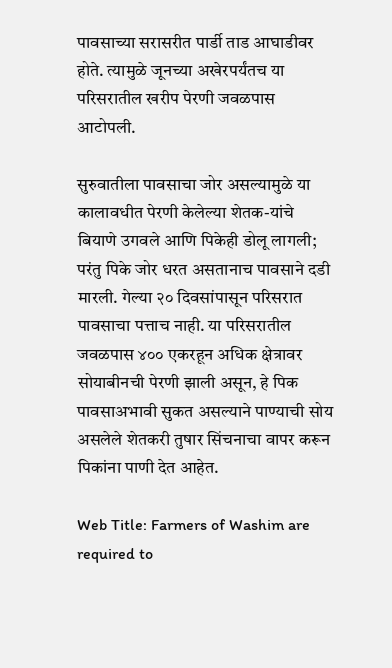पावसाच्या सरासरीत पार्डी ताड आघाडीवर होते. त्यामुळे जूनच्या अखेरपर्यंतच या परिसरातील खरीप पेरणी जवळपास आटोपली.

सुरुवातीला पावसाचा जोर असल्यामुळे या कालावधीत पेरणी केलेल्या शेतक-यांचे बियाणे उगवले आणि पिकेही डोलू लागली; परंतु पिके जोर धरत असतानाच पावसाने दडी मारली. गेल्या २० दिवसांपासून परिसरात पावसाचा पत्ताच नाही. या परिसरातील जवळपास ४०० एकरहून अधिक क्षेत्रावर सोयाबीनची पेरणी झाली असून, हे पिक पावसाअभावी सुकत असल्याने पाण्याची सोय असलेले शेतकरी तुषार सिंचनाचा वापर करून पिकांना पाणी देत आहेत.

Web Title: Farmers of Washim are required to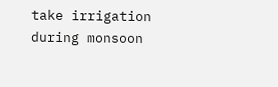take irrigation during monsoon